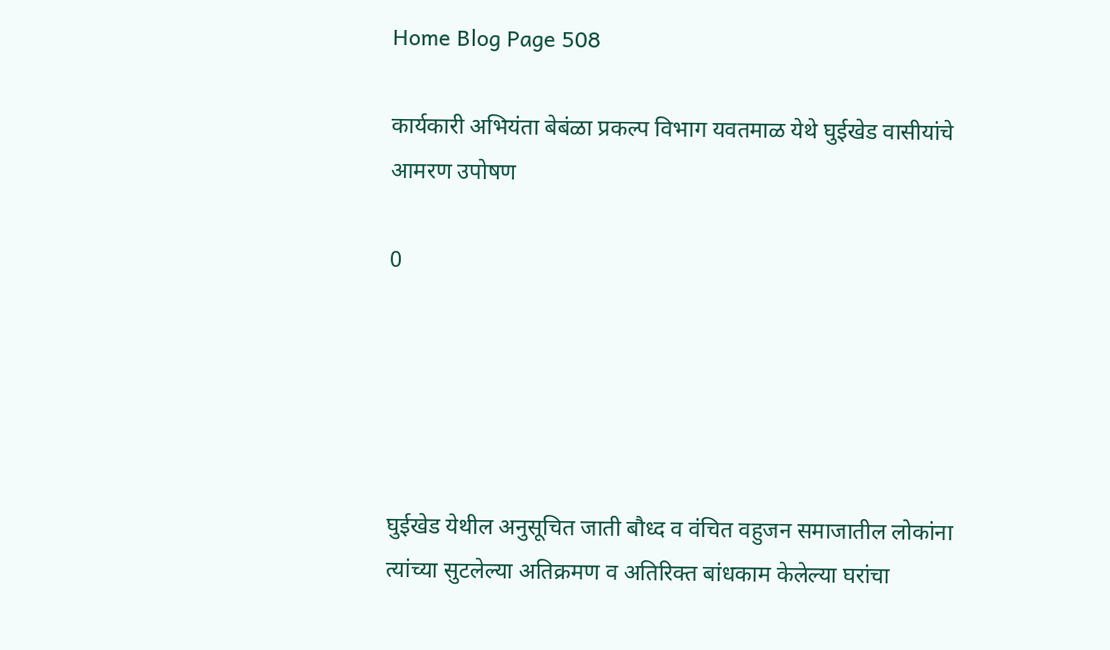Home Blog Page 508

कार्यकारी अभियंता बेबंळा प्रकल्प विभाग यवतमाळ येथे घुईखेड वासीयांचे आमरण उपोषण

0





घुईखेड येथील अनुसूचित जाती बौध्द व वंचित वहुजन समाजातील लोकांना त्यांच्या सुटलेल्या अतिक्रमण व अतिरिक्त बांधकाम केलेल्या घरांचा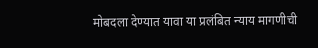मोबदला देण्यात यावा या प्रलंबित न्याय मागणीची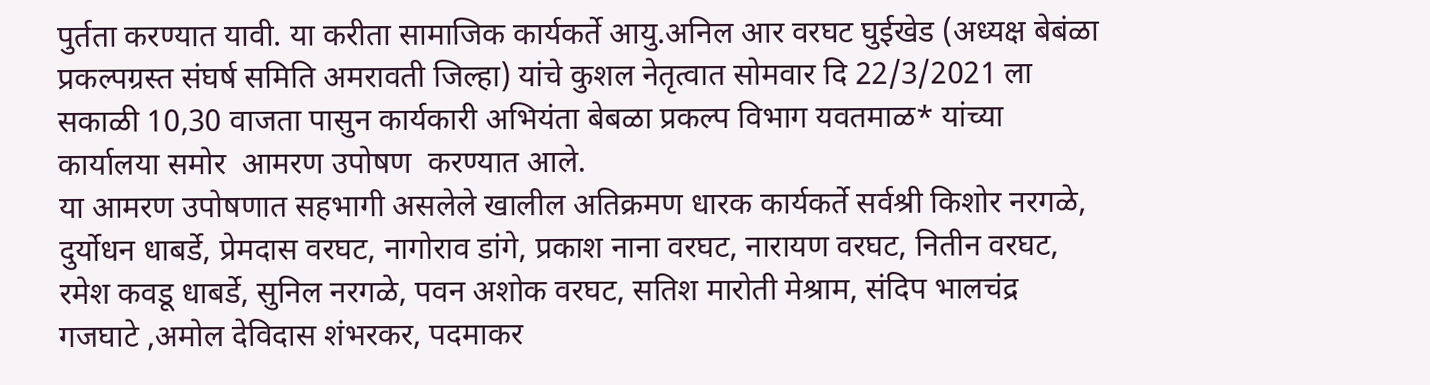पुर्तता करण्यात यावी. या करीता सामाजिक कार्यकर्ते आयु.अनिल आर वरघट घुईखेड (अध्यक्ष बेबंळा प्रकल्पग्रस्त संघर्ष समिति अमरावती जिल्हा) यांचे कुशल नेतृत्वात सोमवार दि 22/3/2021 ला सकाळी 10,30 वाजता पासुन कार्यकारी अभियंता बेबळा प्रकल्प विभाग यवतमाळ* यांच्या कार्यालया समोर  आमरण उपोषण  करण्यात आले.
या आमरण उपोषणात सहभागी असलेले खालील अतिक्रमण धारक कार्यकर्ते सर्वश्री किशोर नरगळे, दुर्योधन धाबर्डे, प्रेमदास वरघट, नागोराव डांगे, प्रकाश नाना वरघट, नारायण वरघट, नितीन वरघट, रमेश कवडू धाबर्डे, सुनिल नरगळे, पवन अशोक वरघट, सतिश मारोती मेश्राम, संदिप भालचंद्र गजघाटे ,अमोल देविदास शंभरकर, पदमाकर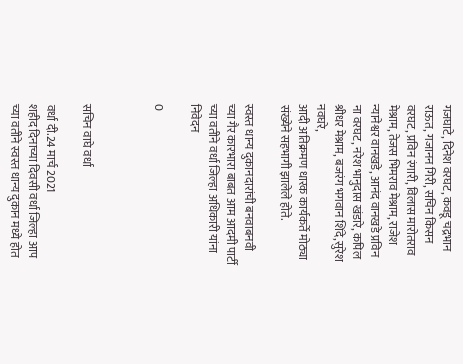गजघाटे, दिनेश वरघट, कवडू चद्रभान राऊत, गजानन गिरी, सचिन किसन वरघट, प्रविन रंगारी, विलास मारोतराव मेश्राम, तेजस भिमराव मेश्राम, राजेश न्यानेश्वर वानखडे, आनंद वानखडे प्रविन ना वरघट, नरेश भानुदास खंडारे, कपिल श्रीधर मेश्राम, बजरंग भगवान शिंदे,सुरेश नवघरे,
आदी अतिक्रमण धारक कार्यकर्ते मोठ्या संख्येने सहभागी झालेले होते.

स्वस्त धान्य दुकानदारांची बनवाबनवी च्या गैर कारभारा बाबत आम आदमी पार्टी च्या वतीने वर्धा जिल्हा अधिकारी यांना निवेदन

0



सचिन वाघे वर्धा

वर्धा दी.24 मार्च 2021
शहीद दिनाच्या दिवसी वर्धा जिल्हा आप च्या वतीने स्वस्त धान्य दुकान मध्ये होत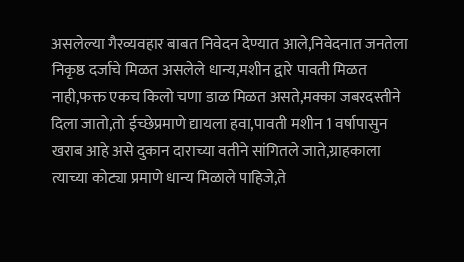असलेल्या गैरव्यवहार बाबत निवेदन देण्यात आले,निवेदनात जनतेला निकृष्ठ दर्जाचे मिळत असलेले धान्य,मशीन द्वारे पावती मिळत नाही,फक्त एकच किलो चणा डाळ मिळत असते,मक्का जबरदस्तीने दिला जातो,तो ईच्छेप्रमाणे द्यायला हवा,पावती मशीन 1 वर्षापासुन खराब आहे असे दुकान दाराच्या वतीने सांगितले जाते,ग्राहकाला त्याच्या कोट्या प्रमाणे धान्य मिळाले पाहिजे,ते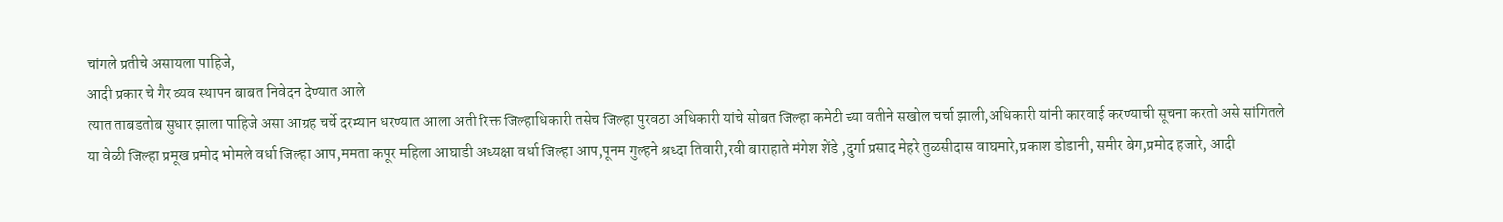चांगले प्रतीचे असायला पाहिजे,
आदी प्रकार चे गैर व्यव स्थापन बाबत निवेदन देण्यात आले
त्यात ताबडतोब सुधार झाला पाहिजे असा आग्रह चर्चे दरम्यान धरण्यात आला अती रिक्त जिल्हाधिकारी तसेच जिल्हा पुरवठा अधिकारी यांचे सोबत जिल्हा कमेटी च्या वतीने सखोल चर्चा झाली,अधिकारी यांनी कारवाई करण्याची सूचना करतो असे सांगितले
या वेळी जिल्हा प्रमूख प्रमोद भोमले वर्धा जिल्हा आप,ममता कपूर महिला आघाडी अध्यक्षा वर्धा जिल्हा आप,पूनम गुल्हने श्रध्दा तिवारी,रवी बाराहाते मंगेश शेंडे ,दुर्गा प्रसाद मेहरे तुळसीदास वाघमारे,प्रकाश डोडानी, समीर बेग,प्रमोद हजारे, आदी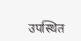उपस्थित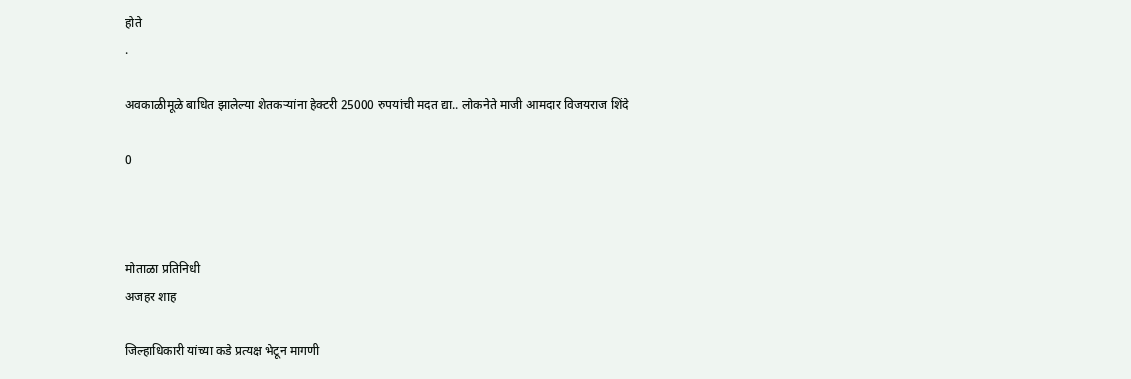होते
.

अवकाळीमूळे बाधित झालेल्या शेतकऱ्यांना हेक्टरी 25000 रुपयांची मदत द्या.. लोकनेते माजी आमदार विजयराज शिंदे

0



मोताळा प्रतिनिधी
अजहर शाह

जिल्हाधिकारी यांच्या कडे प्रत्यक्ष भेटून मागणी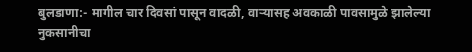बुलडाणा:- मागील चार दिवसां पासून वादळी, वाऱ्यासह अवकाळी पावसामुळे झालेल्या नुकसानीचा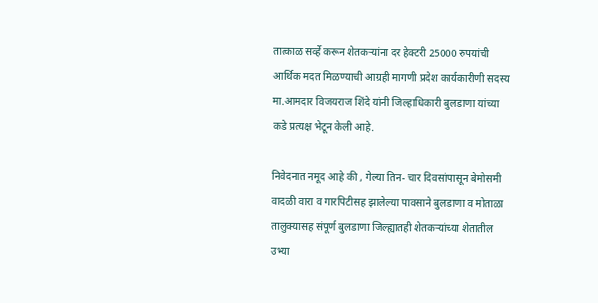तात्काळ सर्व्हे करून शेतकऱ्यांना दर हेक्टरी 25000 रुपयांची आर्थिक मदत मिळण्याची आग्रही मागणी प्रदेश कार्यकारीणी सदस्य मा.आमदार विजयराज शिंदे यांनी जिल्हाधिकारी बुलडाणा यांच्या कडे प्रत्यक्ष भेटून केली आहे.

निवेदनात नमूद आहे की , गेल्या तिन- चार दिवसांपासून बेमोसमी वादळी वारा व गारपिटीसह झालेल्या पावसाने बुलडाणा व मोताळा तालुक्यासह संपूर्ण बुलडाणा जिल्ह्यातही शेतकऱ्यांच्या शेतातील उभ्या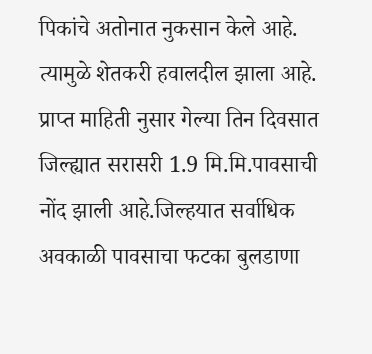पिकांचे अतोनात नुकसान केले आहे. त्यामुळे शेतकरी हवालदील झाला आहे.
प्राप्त माहिती नुसार गेल्या तिन दिवसात जिल्ह्यात सरासरी 1.9 मि.मि.पावसाची नोंद झाली आहे.जिल्हयात सर्वाधिक अवकाळी पावसाचा फटका बुलडाणा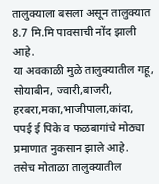तालुक्याला बसला असून तालुक्यात 8.7 मि.मि पावसाची नोंद झाली आहे.
या अवकाळी मुळे तालुक्यातील गहू, सोयाबीन, ज्वारी,बाजरी,
हरबरा,मका,भाजीपाला,कांदा,
पपई ई पिके व फळबागांचे मोठ्या प्रमाणात नुकसान झाले आहे.
तसेच मोताळा तालुक्यातील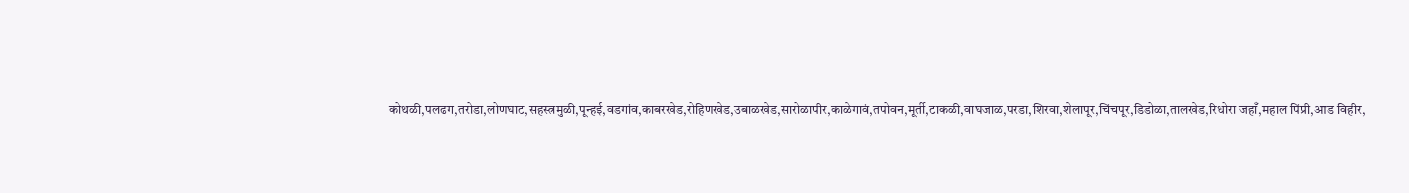कोथळी,पलढग,तरोडा,लोणघाट,सहस्त्रमुळी,पून्हई,वडगांव,काबरखेड,रोहिणखेड,उबाळखेड,सारोळापीर,काळेगावं,तपोवन,मूर्ती,टाकळी,वाघजाळ,परडा,शिरवा,शेलापूर,चिंचपूर,डिडोळा,तालखेड,रिधोरा जहाँ,महाल पिंप्री,आड विहीर,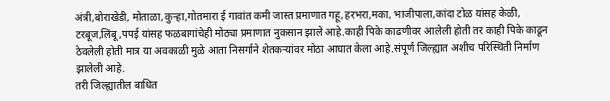अंत्री,बोराखेडी, मोताळा,कुऱ्हा,गोतमारा ई गावांत कमी जास्त प्रमाणात गहू,हरभरा,मका, भाजीपाला,कांदा टोळ यांसह केळी, टरबूज,लिंबू,पपई यांसह फळबागांचेही मोठ्या प्रमाणात नुकसान झाले आहे.काही पिके काढणीवर आलेली होती तर काही पिके काढून ठेवलेली होती मात्र या अवकाळी मुळे आता निसर्गाने शेतकऱ्यांवर मोठा आघात केला आहे.संपूर्ण जिल्ह्यात अशीच परिस्थिती निर्माण झालेली आहे.
तरी जिल्ह्यातील बाधित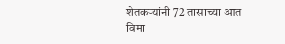शेतकऱ्यांनी 72 तासाच्या आत विमा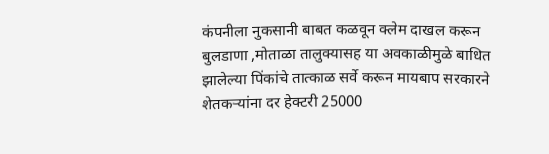कंपनीला नुकसानी बाबत कळवून क्लेम दाखल करून
बुलडाणा ,मोताळा तालुक्यासह या अवकाळीमुळे बाधित झालेल्या पिंकांचे तात्काळ सर्वे करून मायबाप सरकारने शेतकऱ्यांना दर हेक्टरी 25000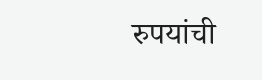रुपयांची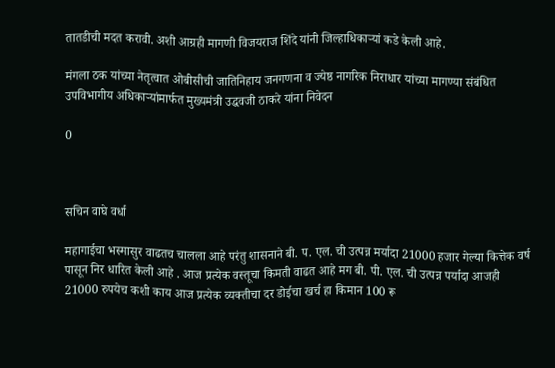तातडीची मदत करावी. अशी आग्रही मागणी विजयराज शिंदे यांनी जिल्हाधिकाऱ्यां कडे केली आहे.

मंगला ठक यांच्या नेतृत्वात ओबीसीची जातिनिहाय जनगणना व ज्येष्ठ नागरिक निराधार यांच्या मागण्या संबंधित उपविभागीय अधिकाऱ्यांमार्फत मुख्यमंत्री उद्धवजी ठाकरे यांना निवेदन

0



सचिन वाघे वर्धा

महागाईचा भस्मासुर वाढतच चालला आहे परंतु शासनाने बी. प. एल. ची उत्पन्न मर्यादा 21000 हजार गेल्या कित्तेक वर्ष पासून निर धारित केली आहे . आज प्रत्येक वस्तूचा किमती वाढत आहे मग बी. पी. एल. ची उत्पन्न पर्यादा आजही 21000 रुपयेच कशी काय आज प्रत्येक व्यक्तीचा दर डोईचा खर्च हा किमान 100 रू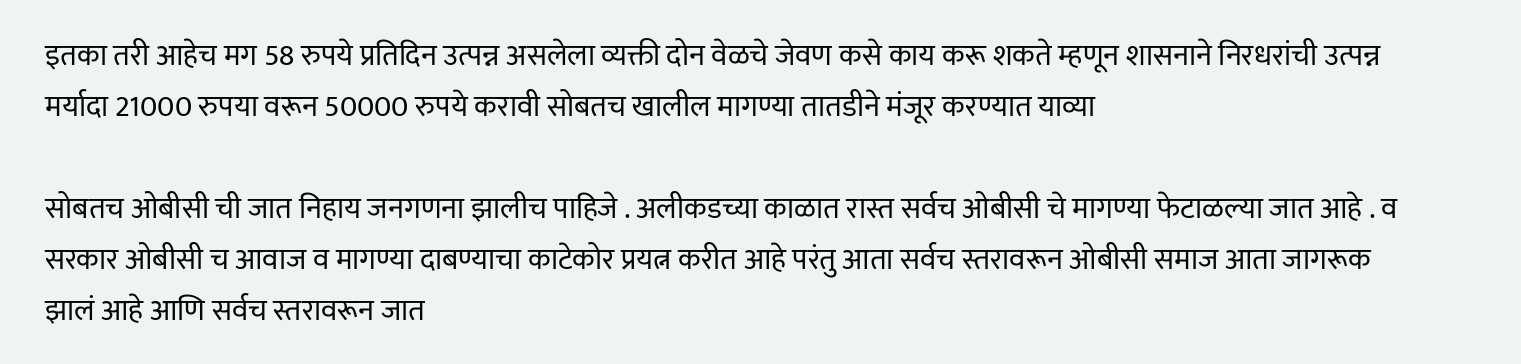इतका तरी आहेच मग 58 रुपये प्रतिदिन उत्पन्न असलेला व्यक्ती दोन वेळचे जेवण कसे काय करू शकते म्हणून शासनाने निरधरांची उत्पन्न मर्यादा 21000 रुपया वरून 50000 रुपये करावी सोबतच खालील मागण्या तातडीने मंजूर करण्यात याव्या

सोबतच ओबीसी ची जात निहाय जनगणना झालीच पाहिजे . अलीकडच्या काळात रास्त सर्वच ओबीसी चे मागण्या फेटाळल्या जात आहे . व सरकार ओबीसी च आवाज व मागण्या दाबण्याचा काटेकोर प्रयत्न करीत आहे परंतु आता सर्वच स्तरावरून ओबीसी समाज आता जागरूक झालं आहे आणि सर्वच स्तरावरून जात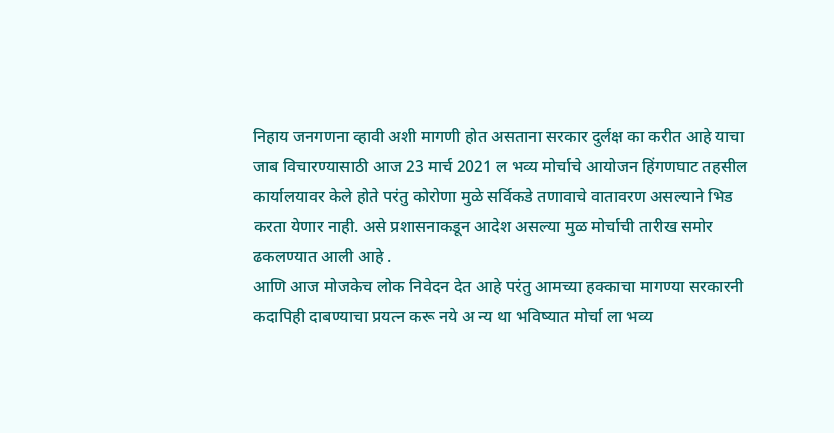निहाय जनगणना व्हावी अशी मागणी होत असताना सरकार दुर्लक्ष का करीत आहे याचा जाब विचारण्यासाठी आज 23 मार्च 2021 ल भव्य मोर्चाचे आयोजन हिंगणघाट तहसील कार्यालयावर केले होते परंतु कोरोणा मुळे सर्विकडे तणावाचे वातावरण असल्याने भिड करता येणार नाही. असे प्रशासनाकडून आदेश असल्या मुळ मोर्चाची तारीख समोर ढकलण्यात आली आहे .
आणि आज मोजकेच लोक निवेदन देत आहे परंतु आमच्या हक्काचा मागण्या सरकारनी कदापिही दाबण्याचा प्रयत्न करू नये अ न्य था भविष्यात मोर्चा ला भव्य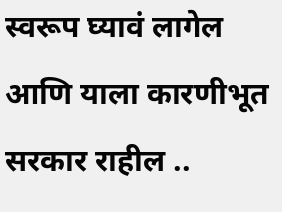स्वरूप घ्यावं लागेल आणि याला कारणीभूत सरकार राहील ..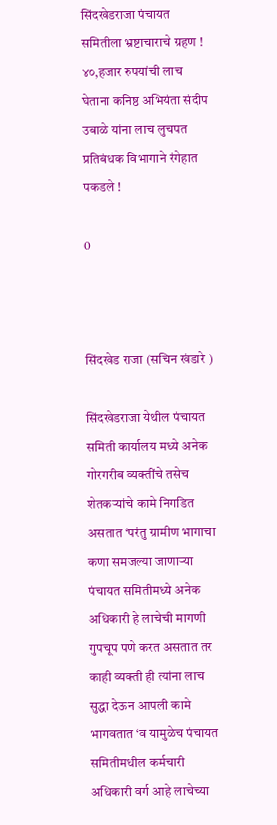सिंदखेडराजा पंचायत समितीला भ्रष्टाचाराचे ग्रहण ! ४०,हजार रुपयांची लाच घेताना कनिष्ठ अभियंता संदीप उबाळे यांना लाच लुचपत प्रतिबंधक विभागाने रंगेहात पकडले !

0



सिंदखेड राजा (सचिन खंडारे )

सिंदखेडराजा येथील पंचायत समिती कार्यालय मध्ये अनेक गोरगरीब व्यक्तींचे तसेच शेतकऱ्यांचे कामे निगडित असतात ‘परंतु ग्रामीण भागाचा कणा समजल्या जाणाऱ्या पंचायत समितीमध्ये अनेक अधिकारी हे लाचेची मागणी गुपचूप पणे करत असतात तर काही व्यक्ती ही त्यांना लाच सुद्धा देऊन आपली कामे भागवतात ‘व यामुळेच पंचायत समितीमधील कर्मचारी अधिकारी वर्ग आहे लाचेच्या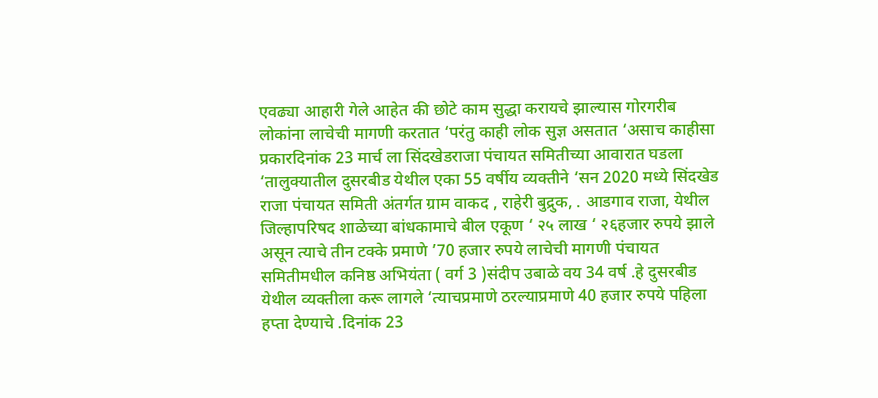एवढ्या आहारी गेले आहेत की छोटे काम सुद्धा करायचे झाल्यास गोरगरीब लोकांना लाचेची मागणी करतात ‘परंतु काही लोक सुज्ञ असतात ‘असाच काहीसा प्रकारदिनांक 23 मार्च ला सिंदखेडराजा पंचायत समितीच्या आवारात घडला ‘तालुक्यातील दुसरबीड येथील एका 55 वर्षीय व्यक्तीने ‘सन 2020 मध्ये सिंदखेड राजा पंचायत समिती अंतर्गत ग्राम वाकद , राहेरी बुद्रुक, . आडगाव राजा, येथील जिल्हापरिषद शाळेच्या बांधकामाचे बील एकूण ‘ २५ लाख ‘ २६हजार रुपये झाले असून त्याचे तीन टक्के प्रमाणे ’70 हजार रुपये लाचेची मागणी पंचायत समितीमधील कनिष्ठ अभियंता ( वर्ग 3 )संदीप उबाळे वय 34 वर्ष .हे दुसरबीड येथील व्यक्तीला करू लागले ‘त्याचप्रमाणे ठरल्याप्रमाणे 40 हजार रुपये पहिला हप्ता देण्याचे .दिनांक 23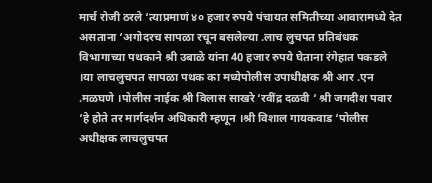मार्च रोजी ठरले ‘त्याप्रमाणं ४० हजार रुपये पंचायत समितीच्या आवारामध्ये देत असताना ‘अगोदरच सापळा रचून बसलेल्या .लाच लुचपत प्रतिबंधक विभागाच्या पथकाने श्री उबाळे यांना 40 हजार रुपये घेताना रंगेहात पकडले ।या लाचलुचपत सापळा पथक का मध्येपोलीस उपाधीक्षक श्री आर .एन .मळघणे ।पोलीस नाईक श्री विलास साखरे ‘रवींद्र दळवी ‘ श्री जगदीश पवार ‘हे होते तर मार्गदर्शन अधिकारी म्हणून ।श्री विशाल गायकवाड ‘पोलीस अधीक्षक लाचलुचपत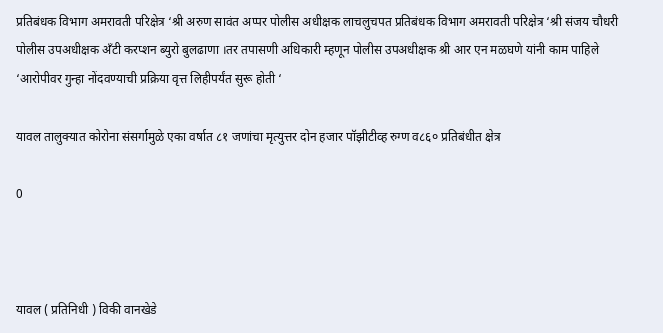प्रतिबंधक विभाग अमरावती परिक्षेत्र ‘श्री अरुण सावंत अप्पर पोलीस अधीक्षक लाचलुचपत प्रतिबंधक विभाग अमरावती परिक्षेत्र ‘श्री संजय चौधरी पोलीस उपअधीक्षक अँटी करप्शन ब्युरो बुलढाणा ।तर तपासणी अधिकारी म्हणून पोलीस उपअधीक्षक श्री आर एन मळघणे यांनी काम पाहिले ‘आरोपीवर गुन्हा नोंदवण्याची प्रक्रिया वृत्त लिहीपर्यंत सुरू होती ‘

यावल तालुक्यात कोरोना संसर्गामुळे एका वर्षात ८१ जणांचा मृत्युत्तर दोन हजार पॉझीटीव्ह रुग्ण व८६० प्रतिबंधीत क्षेत्र

0



यावल ( प्रतिनिधी ) विकी वानखेडे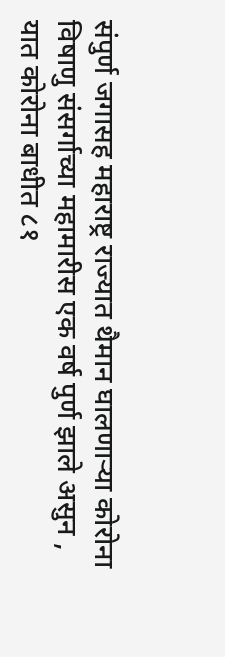संपुर्ण जगासह महाराष्ट्र राज्यात थैमान घालणाऱ्या कोरोना विषाणु संसर्गाच्या महामारीस एक वर्ष पुर्ण झाले असुन , यात कोरोना बाधीत ८१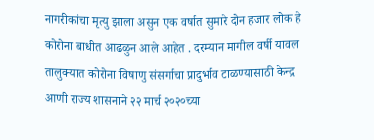नागरीकांचा मृत्यु झाला असुन एक वर्षात सुमारे दोन हजार लोक हे कोरोना बाधीत आढळुन आले आहेत . दरम्यान मागील वर्षी यावल तालुक्यात कोरोना विषाणु संसर्गाचा प्रादुर्भाव टाळण्यासाठी केन्द्र आणी राज्य शासनाने २२ मार्च २०२०च्या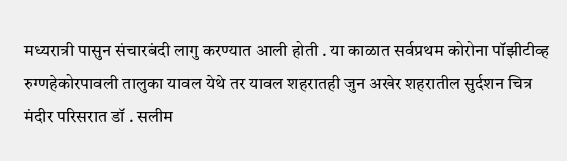मध्यरात्री पासुन संचारबंदी लागु करण्यात आली होती . या काळात सर्वप्रथम कोरोना पॉझीटीव्ह रुग्णहेकोरपावली तालुका यावल येथे तर यावल शहरातही जुन अखेर शहरातील सुर्दशन चित्र मंदीर परिसरात डॉ . सलीम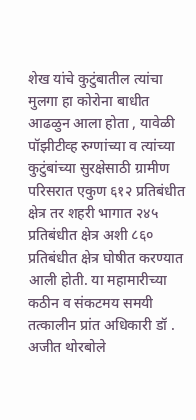शेख यांचे कुटुंबातील त्यांचा मुलगा हा कोरोना बाधीत आढळुन आला होता , यावेळी पॉझीटीव्ह रुग्णांच्या व त्यांच्या कुटुंबांच्या सुरक्षेसाठी ग्रामीण परिसरात एकुण ६१२ प्रतिबंधीत क्षेत्र तर शहरी भागात २४५ प्रतिबंधीत क्षेत्र अशी ८६० प्रतिबंधीत क्षेत्र घोषीत करण्यात आली होती. या महामारीच्या कठीन व संकटमय समयी तत्कालीन प्रांत अधिकारी डॉ . अजीत थोरबोले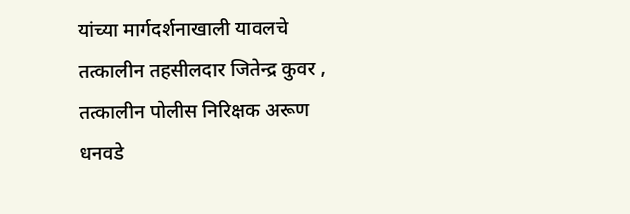यांच्या मार्गदर्शनाखाली यावलचे तत्कालीन तहसीलदार जितेन्द्र कुवर , तत्कालीन पोलीस निरिक्षक अरूण धनवडे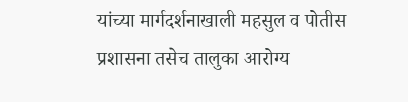यांच्या मार्गदर्शनाखाली महसुल व पोतीस प्रशासना तसेच तालुका आरोग्य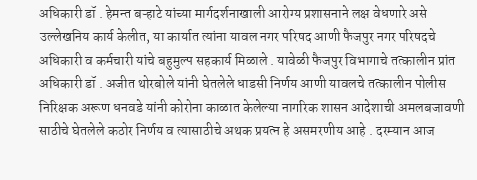अधिकारी डॉ . हेमन्त बऱ्हाटे यांच्या मार्गदर्शनाखाली आरोग्य प्रशासनाने लक्ष वेधणारे असे उल्लेखनिय कार्य केलीत, या कार्यात त्यांना यावल नगर परिषद आणी फैजपुर नगर परिषदचे अधिकारी व कर्मचारी यांचे बहुमुल्प सहकार्य मिळाले . यावेळी फैजपुर विभागाचे तत्कालीन प्रांत अधिकारी डॉ . अजीत थोरबोले यांनी घेतलेले धाडसी निर्णय आणी यावलचे तत्कालीन पोलीस निरिक्षक अरूण धनवडे यांनी कोरोना काळात केलेल्या नागरिक शासन आदेशाची अमलबजावणी साठीचे घेतलेले कठोर निर्णय व त्यासाठीचे अथक प्रयत्न हे असमरणीय आहे . दरम्यान आज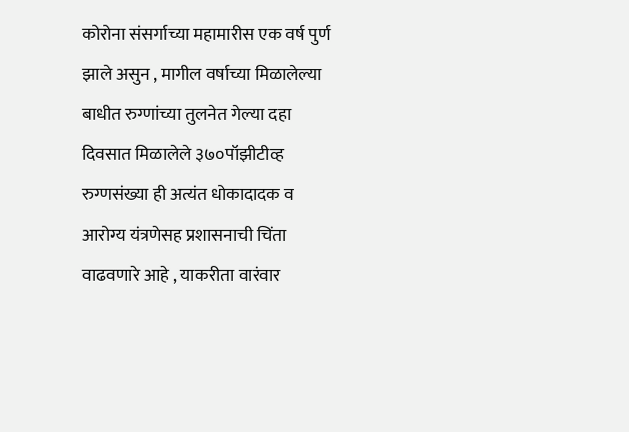कोरोना संसर्गाच्या महामारीस एक वर्ष पुर्ण झाले असुन , मागील वर्षाच्या मिळालेल्या बाधीत रुग्णांच्या तुलनेत गेल्या दहा दिवसात मिळालेले ३७०पॉझीटीव्ह रुग्णसंख्या ही अत्यंत धोकादादक व आरोग्य यंत्रणेसह प्रशासनाची चिंता वाढवणारे आहे , याकरीता वारंवार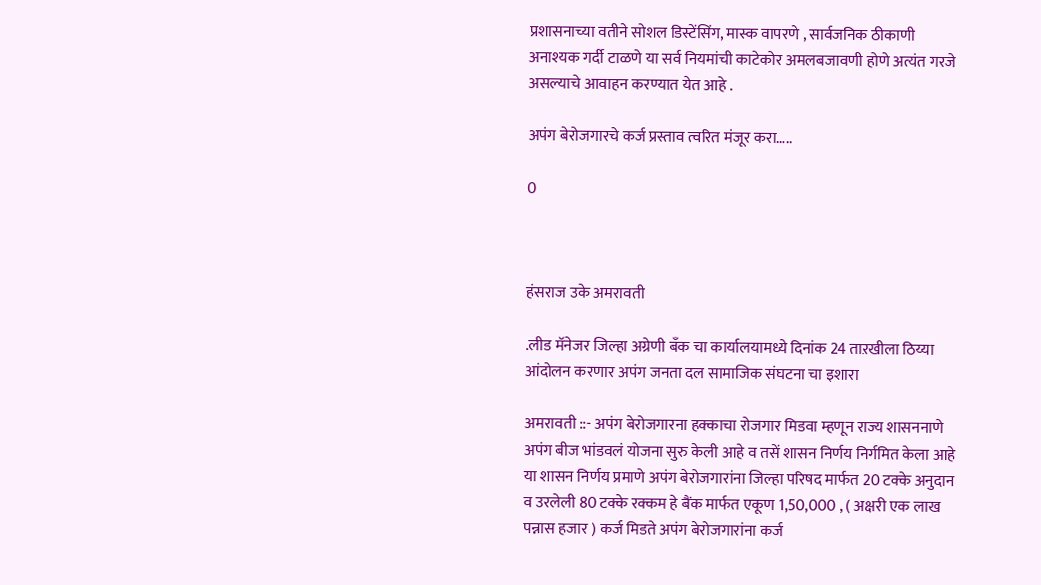प्रशासनाच्या वतीने सोशल डिस्टेंसिंग, मास्क वापरणे , सार्वजनिक ठीकाणी अनाश्यक गर्दी टाळणे या सर्व नियमांची काटेकोर अमलबजावणी होणे अत्यंत गरजे असल्याचे आवाहन करण्यात येत आहे .

अपंग बेरोजगारचे कर्ज प्रस्ताव त्वरित मंजूर करा…..

0



हंसराज उके अमरावती

.लीड मॅनेजर जिल्हा अग्रेणी बँक चा कार्यालयामध्ये दिनांक 24 ताऱखीला ठिय्या आंदोलन करणार अपंग जनता दल सामाजिक संघटना चा इशारा

अमरावती ::- अपंग बेरोजगारना हक्काचा रोजगार मिडवा म्हणून राज्य शासननाणे अपंग बीज भांडवलं योजना सुरु केली आहे व तसें शासन निर्णय निर्गमित केला आहे या शासन निर्णय प्रमाणे अपंग बेरोजगारांना जिल्हा परिषद मार्फत 20 टक्के अनुदान व उरलेली 80 टक्के रक्कम हे बैंक मार्फत एकूण 1,50,000 , ( अक्षरी एक लाख पन्नास हजार ) कर्ज मिडते अपंग बेरोजगारांना कर्ज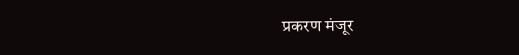प्रकरण मंजूर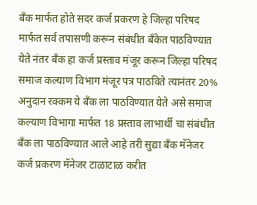बँक मार्फत होते सदर कर्ज प्रकरण हे जिल्हा परिषद मार्फत सर्व तपासणी करून संबंधीत बँकेत पाठविण्यात येते नंतर बँक हा कर्ज प्रस्ताव मंजूर करून जिल्हा परिषद समाज कल्याण विभाग मंजूर पत्र पाठविते त्यानंतर 20% अनुदान रक्कम ये बँक ला पाठविण्यात येते असे समाज कल्याण विभागा मार्फत 18 प्रस्ताव लाभार्थी चा संबंधीत बँक ला पाठविण्यात आले आहे तरी सुद्या बँक मॅनेजर कर्ज प्रकरण मॅनेजर टाळाटाळ करीत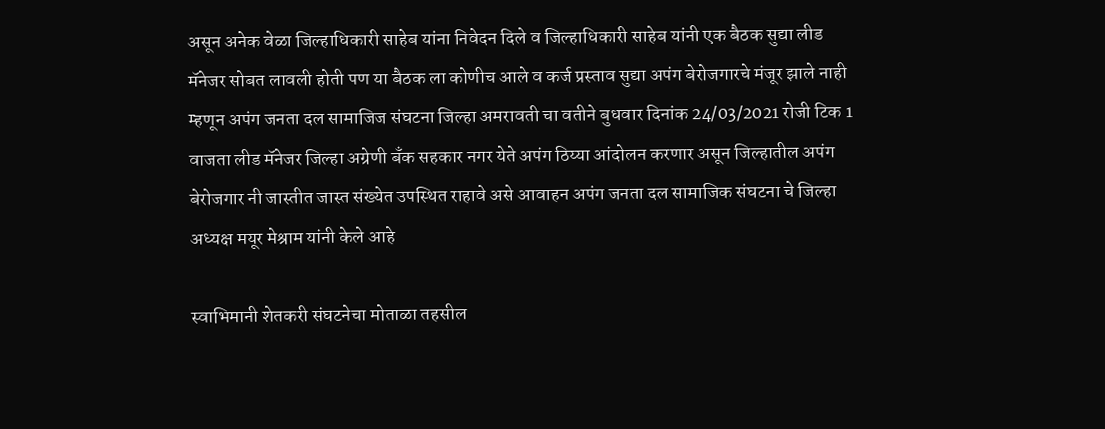असून अनेक वेळा जिल्हाधिकारी साहेब यांना निवेदन दिले व जिल्हाधिकारी साहेब यांनी एक बैठक सुद्या लीड मॅनेजर सोबत लावली होती पण या बैठक ला कोणीच आले व कर्ज प्रस्ताव सुद्या अपंग बेरोजगारचे मंजूर झाले नाही म्हणून अपंग जनता दल सामाजिज संघटना जिल्हा अमरावती चा वतीने बुधवार दिनांक 24/03/2021 रोजी टिक 1 वाजता लीड मॅनेजर जिल्हा अग्रेणी बँक सहकार नगर येते अपंग ठिय्या आंदोलन करणार असून जिल्हातील अपंग बेरोजगार नी जास्तीत जास्त संख्येत उपस्थित राहावे असे आवाहन अपंग जनता दल सामाजिक संघटना चे जिल्हा अध्यक्ष मयूर मेश्राम यांनी केले आहे

स्वाभिमानी शेतकरी संघटनेचा मोताळा तहसील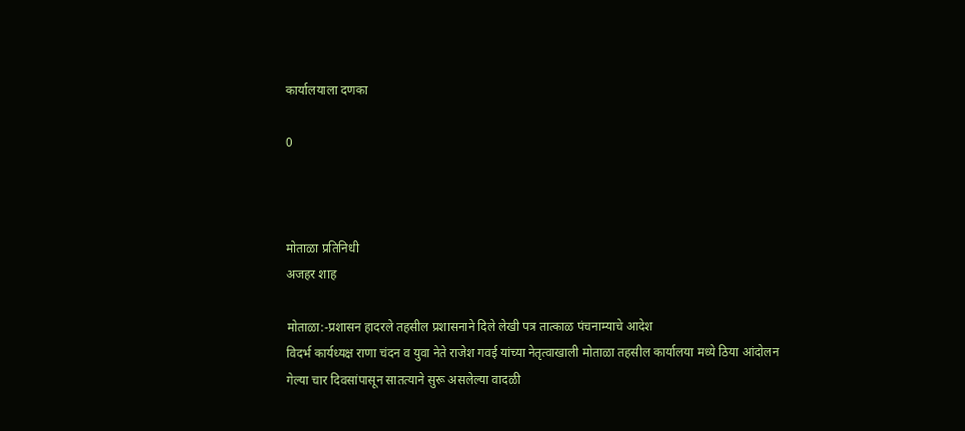कार्यालयाला दणका

0



मोताळा प्रतिनिधी
अजहर शाह

मोताळा:-प्रशासन हादरले तहसील प्रशासनाने दिले लेखी पत्र तात्काळ पंचनाम्याचे आदेश
विदर्भ कार्यध्यक्ष राणा चंदन व युवा नेते राजेश गवई यांच्या नेतृत्वाखाली मोताळा तहसील कार्यालया मध्ये ठिया आंदोलन
गेल्या चार दिवसांपासून सातत्याने सुरू असलेल्या वादळी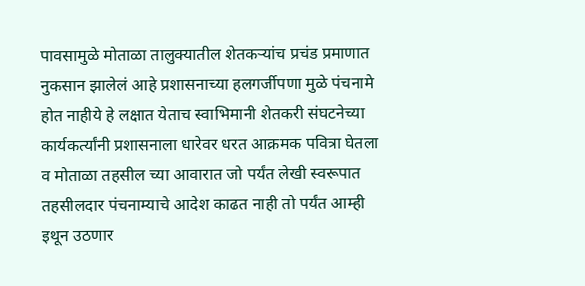पावसामुळे मोताळा तालुक्यातील शेतकऱ्यांच प्रचंड प्रमाणात नुकसान झालेलं आहे प्रशासनाच्या हलगर्जीपणा मुळे पंचनामे होत नाहीये हे लक्षात येताच स्वाभिमानी शेतकरी संघटनेच्या कार्यकर्त्यांनी प्रशासनाला धारेवर धरत आक्रमक पवित्रा घेतला व मोताळा तहसील च्या आवारात जो पर्यंत लेखी स्वरूपात तहसीलदार पंचनाम्याचे आदेश काढत नाही तो पर्यंत आम्ही इथून उठणार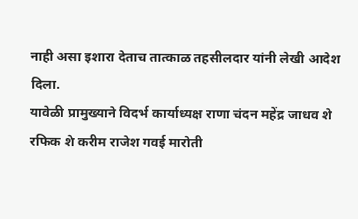नाही असा इशारा देताच तात्काळ तहसीलदार यांनी लेखी आदेश दिला.
यावेळी प्रामुख्याने विदर्भ कार्याध्यक्ष राणा चंदन महेंद्र जाधव शे रफिक शे करीम राजेश गवई मारोती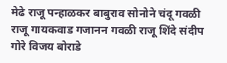मेढे राजू पन्हाळकर बाबुराव सोनोने चंदू गवळी राजू गायकवाड गजानन गवळी राजू शिंदे संदीप गोरे विजय बोराडे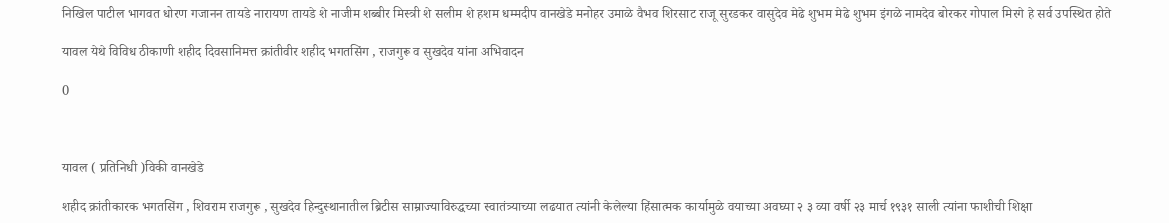निखिल पाटील भागवत धोरण गजानन तायडे नारायण तायडे शे नाजीम शब्बीर मिस्त्री शे सलीम शे हशम धम्मदीप वानखेडे मनोहर उमाळे वैभव शिरसाट राजू सुरडकर वासुदेव मेढे शुभम मेढे शुभम इंगळे नामदेव बोरकर गोपाल मिरगे हे सर्व उपस्थित होते

यावल येथे विविध ठीकाणी शहीद दिवसानिमत्त क्रांतीवीर शहीद भगतसिंग , राजगुरू व सुखदेव यांना अभिवादन

0



यावल ( प्रतिनिधी )विकी वानखेडे

शहीद क्रांतीकारक भगतसिंग , शिवराम राजगुरू , सुखदेव हिन्दुस्थानातील ब्रिटीस साम्राज्याविरुद्धच्या स्वातंत्र्याच्या लढयात त्यांनी केलेल्या हिंसात्मक कार्यामुळे वयाच्या अवघ्या २ ३ व्या वर्षी २३ मार्च १९३१ साली त्यांना फाशीची शिक्षा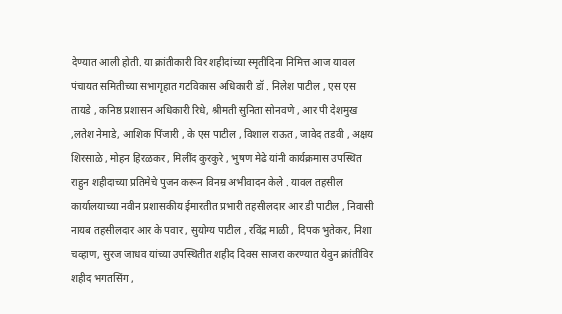देण्यात आली होती. या क्रांतीकारी विर शहीदांच्या स्मृतीदिना निमित्त आज यावल पंचायत समितीच्या सभागृहात गटविकास अधिकारी डॉ . निलेश पाटील , एस एस तायडे , कनिष्ठ प्रशासन अधिकारी रिधे, श्रीमती सुनिता सोनवणे , आर पी देशमुख ,लतेश नेमाडे, आशिक पिंजारी , के एस पाटील , विशाल राऊत , जावेद तडवी , अक्षय शिरसाळे , मोहन हिरळकर , मिलींद कुरकुरे , भुषण मेढे यांनी कार्यक्रमास उपस्थित राहुन शहीदाच्या प्रतिमेचे पुजन करून विनम्र अभीवादन केले . यावल तहसील कार्यालयाच्या नवीन प्रशासकीय ईमारतीत प्रभारी तहसीलदार आर डी पाटील , निवासी नायब तहसीलदार आर के पवार , सुयोग्य पाटील , रविंद्र माळी , दिपक भुतेकर, निशा चव्हाण, सुरज जाधव यांच्या उपस्थितीत शहीद दिवस साजरा करण्यात येवुन क्रांतीविर शहीद भगतसिंग ,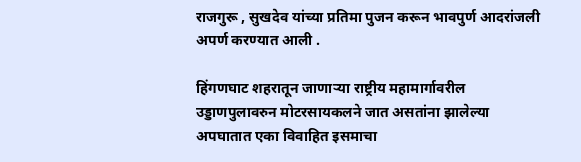राजगुरू , सुखदेव यांच्या प्रतिमा पुजन करून भावपुर्ण आदरांजली अपर्ण करण्यात आली .

हिंगणघाट शहरातून जाणाऱ्या राष्ट्रीय महामार्गावरील उड्डाणपुलावरुन मोटरसायकलने जात असतांना झालेल्या अपघातात एका विवाहित इसमाचा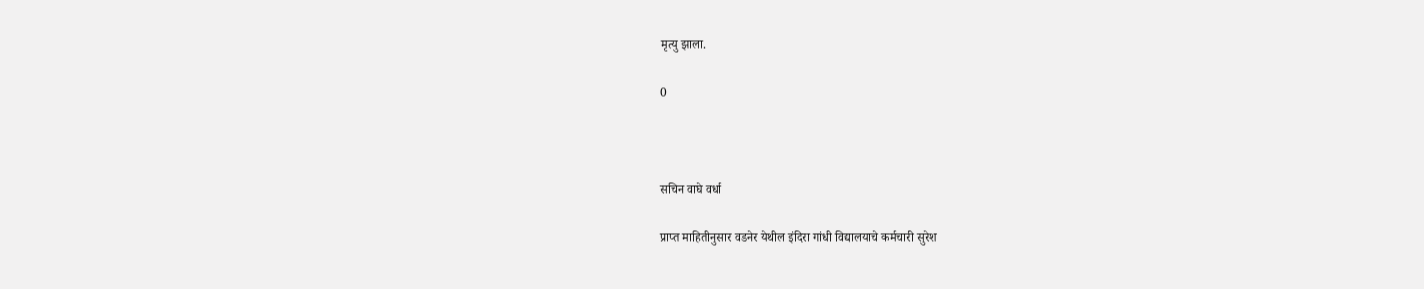मृत्यु झाला.

0



सचिन वाघे वर्धा

प्राप्त माहितीनुसार वडनेर येथील इंदिरा गांधी विद्यालयाचे कर्मचारी सुरेश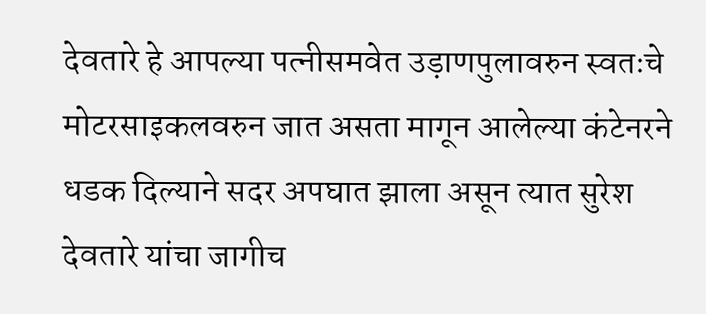देवतारे हे आपल्या पत्नीसमवेत उड़ाणपुलावरुन स्वतःचे मोटरसाइकलवरुन जात असता मागून आलेल्या कंटेनरने धडक दिल्याने सदर अपघात झाला असून त्यात सुरेश देवतारे यांचा जागीच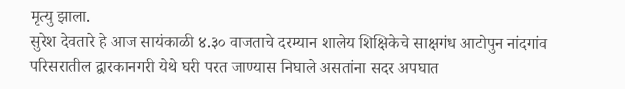मृत्यु झाला.
सुरेश देवतारे हे आज सायंकाळी ४.३० वाजताचे दरम्यान शालेय शिक्षिकेचे साक्षगंध आटोपुन नांदगांव परिसरातील द्वारकानगरी येथे घरी परत जाण्यास निघाले असतांना सदर अपघात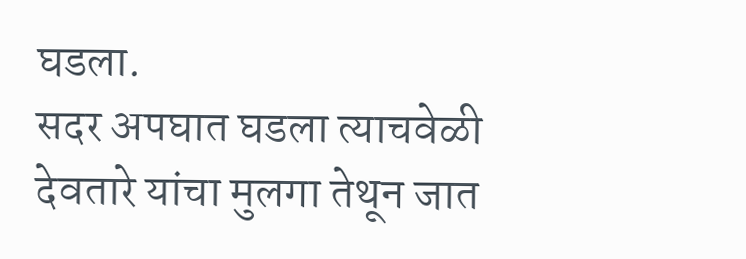घडला.
सदर अपघात घडला त्याचवेळी देवतारे यांचा मुलगा तेथून जात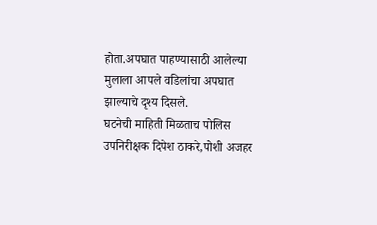होता.अपघात पाहण्यासाठी आलेल्या मुलाला आपले वडिलांचा अपघात झाल्याचे दृश्य दिसले.
घटनेची माहिती मिळताच पोलिस उपनिरीक्षक दिपेश ठाकरे,पोशी अजहर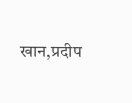खान,प्रदीप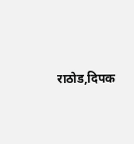राठोड,दिपक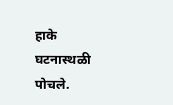हाके घटनास्थळी पोचले.